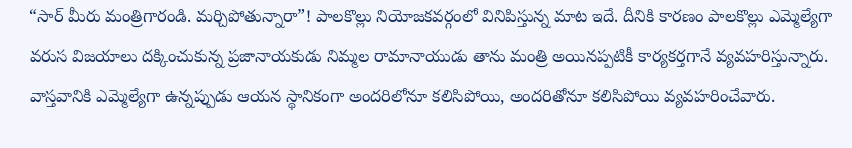“సార్ మీరు మంత్రిగారండి. మర్చిపోతున్నారా”! పాలకొల్లు నియోజకవర్గంలో వినిపిస్తున్న మాట ఇదే. దీనికి కారణం పాలకొల్లు ఎమ్మెల్యేగా వరుస విజయాలు దక్కించుకున్న ప్రజానాయకుడు నిమ్మల రామానాయుడు తాను మంత్రి అయినప్పటికీ కార్యకర్తగానే వ్యవహరిస్తున్నారు. వాస్తవానికి ఎమ్మెల్యేగా ఉన్నప్పుడు ఆయన స్థానికంగా అందరిలోనూ కలిసిపోయి, అందరితోనూ కలిసిపోయి వ్యవహరించేవారు.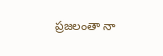ప్రజలంతా నా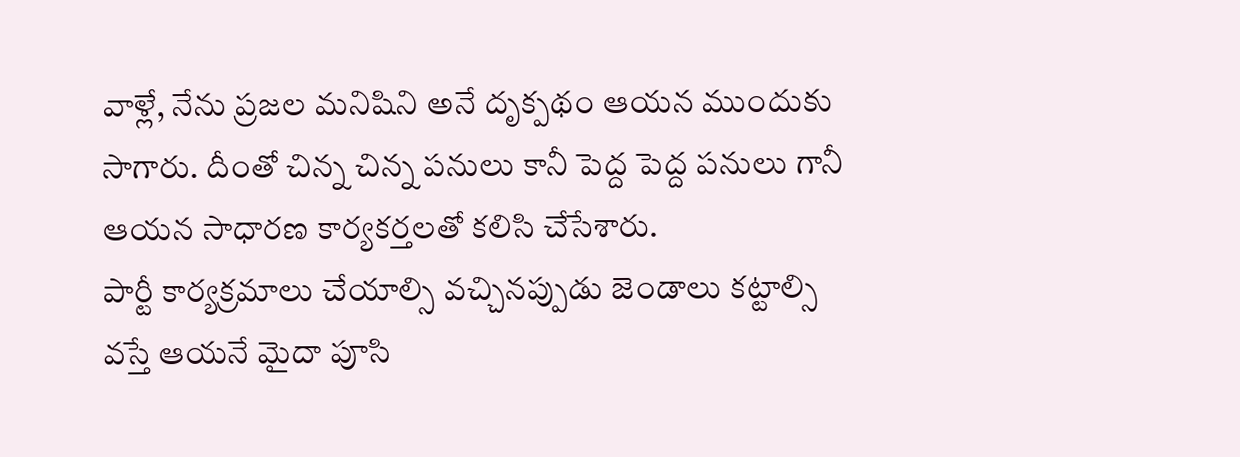వాళ్లే, నేను ప్రజల మనిషిని అనే దృక్పథం ఆయన ముందుకు సాగారు. దీంతో చిన్న చిన్న పనులు కానీ పెద్ద పెద్ద పనులు గానీ ఆయన సాధారణ కార్యకర్తలతో కలిసి చేసేశారు.
పార్టీ కార్యక్రమాలు చేయాల్సి వచ్చినప్పుడు జెండాలు కట్టాల్సి వస్తే ఆయనే మైదా పూసి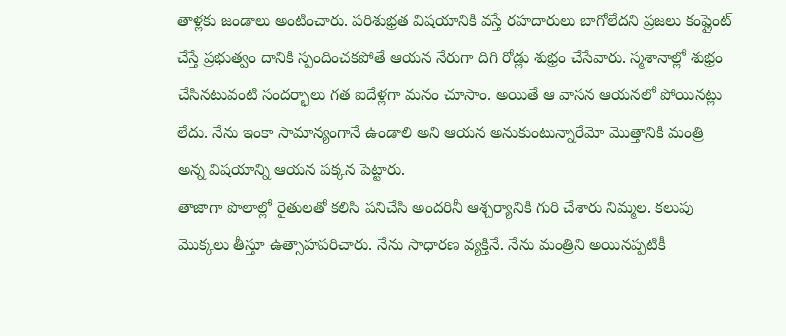తాళ్లకు జండాలు అంటించారు. పరిశుభ్రత విషయానికి వస్తే రహదారులు బాగోలేదని ప్రజలు కంప్లైంట్ చేస్తే ప్రభుత్వం దానికి స్పందించకపోతే ఆయన నేరుగా దిగి రోడ్లు శుభ్రం చేసేవారు. స్మశానాల్లో శుభ్రం చేసినటువంటి సందర్భాలు గత ఐదేళ్లగా మనం చూసాం. అయితే ఆ వాసన ఆయనలో పోయినట్లు లేదు. నేను ఇంకా సామాన్యంగానే ఉండాలి అని ఆయన అనుకుంటున్నారేమో మొత్తానికి మంత్రి అన్న విషయాన్ని ఆయన పక్కన పెట్టారు.
తాజాగా పొలాల్లో రైతులతో కలిసి పనిచేసి అందరినీ ఆశ్చర్యానికి గురి చేశారు నిమ్మల. కలుపు మొక్కలు తీస్తూ ఉత్సాహపరిచారు. నేను సాధారణ వ్యక్తినే. నేను మంత్రిని అయినప్పటికీ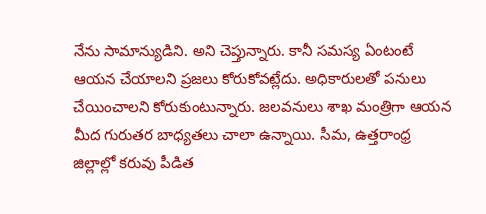నేను సామాన్యుడిని. అని చెప్తున్నారు. కానీ సమస్య ఏంటంటే ఆయన చేయాలని ప్రజలు కోరుకోవట్లేదు. అధికారులతో పనులు చేయించాలని కోరుకుంటున్నారు. జలవనులు శాఖ మంత్రిగా ఆయన మీద గురుతర బాధ్యతలు చాలా ఉన్నాయి. సీమ, ఉత్తరాంధ్ర జిల్లాల్లో కరువు పీడిత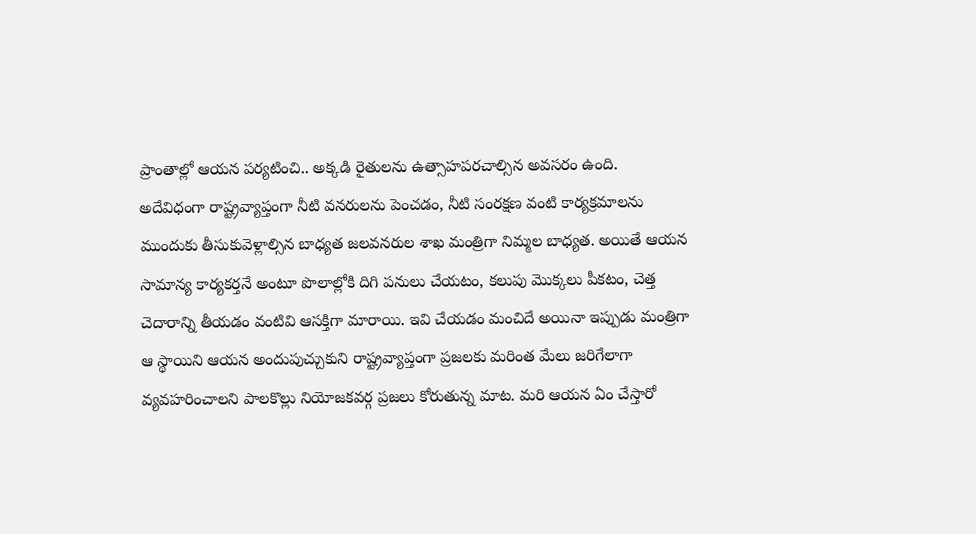ప్రాంతాల్లో ఆయన పర్యటించి.. అక్కడి రైతులను ఉత్సాహపరచాల్సిన అవసరం ఉంది.
అదేవిధంగా రాష్ట్రవ్యాప్తంగా నీటి వనరులను పెంచడం, నీటి సంరక్షణ వంటి కార్యక్రమాలను ముందుకు తీసుకువెళ్లాల్సిన బాధ్యత జలవనరుల శాఖ మంత్రిగా నిమ్మల బాధ్యత. అయితే ఆయన సామాన్య కార్యకర్తనే అంటూ పొలాల్లోకి దిగి పనులు చేయటం, కలుపు మొక్కలు పీకటం, చెత్త చెదారాన్ని తీయడం వంటివి ఆసక్తిగా మారాయి. ఇవి చేయడం మంచిదే అయినా ఇప్పుడు మంత్రిగా ఆ స్థాయిని ఆయన అందుపుచ్చుకుని రాష్ట్రవ్యాప్తంగా ప్రజలకు మరింత మేలు జరిగేలాగా వ్యవహరించాలని పాలకొల్లు నియోజకవర్గ ప్రజలు కోరుతున్న మాట. మరి ఆయన ఏం చేస్తారో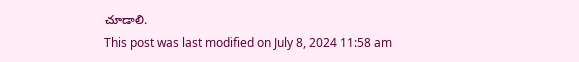చూడాలి.
This post was last modified on July 8, 2024 11:58 am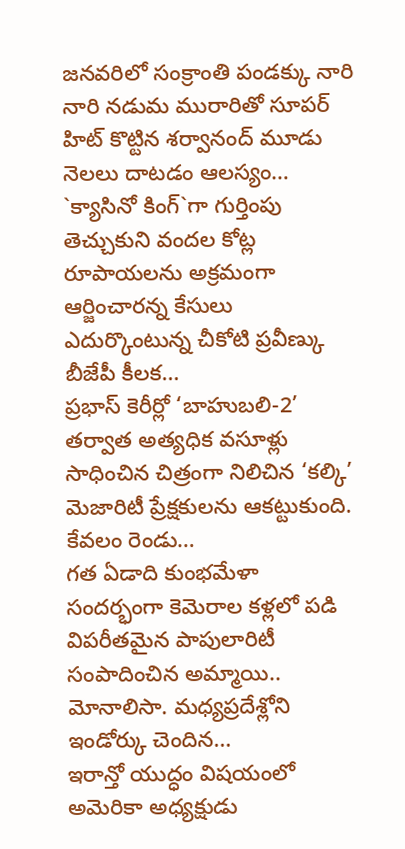జనవరిలో సంక్రాంతి పండక్కు నారి నారి నడుమ మురారితో సూపర్ హిట్ కొట్టిన శర్వానంద్ మూడు నెలలు దాటడం ఆలస్యం…
`క్యాసినో కింగ్`గా గుర్తింపు తెచ్చుకుని వందల కోట్ల రూపాయలను అక్రమంగా ఆర్జించారన్న కేసులు ఎదుర్కొంటున్న చీకోటి ప్రవీణ్కు బీజేపీ కీలక…
ప్రభాస్ కెరీర్లో ‘బాహుబలి-2’ తర్వాత అత్యధిక వసూళ్లు సాధించిన చిత్రంగా నిలిచిన ‘కల్కి’ మెజారిటీ ప్రేక్షకులను ఆకట్టుకుంది. కేవలం రెండు…
గత ఏడాది కుంభమేళా సందర్భంగా కెమెరాల కళ్లలో పడి విపరీతమైన పాపులారిటీ సంపాదించిన అమ్మాయి.. మోనాలిసా. మధ్యప్రదేశ్లోని ఇండోర్కు చెందిన…
ఇరాన్తో యుద్ధం విషయంలో అమెరికా అధ్యక్షుడు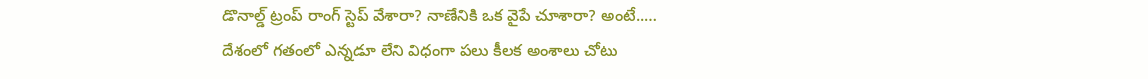డొనాల్డ్ ట్రంప్ రాంగ్ స్టెప్ వేశారా? నాణేనికి ఒక వైపే చూశారా? అంటే..…
దేశంలో గతంలో ఎన్నడూ లేని విధంగా పలు కీలక అంశాలు చోటు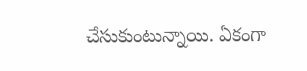చేసుకుంటున్నాయి. ఏకంగా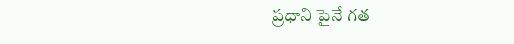ప్రధాని పైనే గత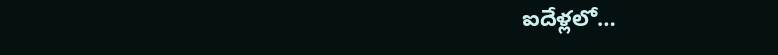ఐదేళ్లలో…